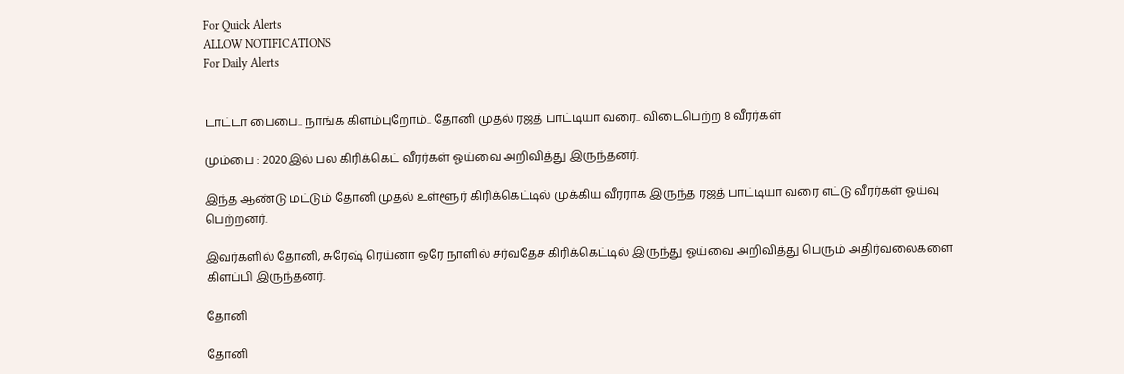For Quick Alerts
ALLOW NOTIFICATIONS
For Daily Alerts


டாட்டா பைபை.. நாங்க கிளம்புறோம்.. தோனி முதல் ரஜத் பாட்டியா வரை.. விடைபெற்ற 8 வீரர்கள்

மும்பை : 2020இல் பல கிரிக்கெட் வீரர்கள் ஓய்வை அறிவித்து இருந்தனர்.

இந்த ஆண்டு மட்டும் தோனி முதல் உள்ளூர் கிரிக்கெட்டில் முக்கிய வீரராக இருந்த ரஜத் பாட்டியா வரை எட்டு வீரர்கள் ஓய்வு பெற்றனர்.

இவர்களில் தோனி, சுரேஷ் ரெய்னா ஒரே நாளில் சர்வதேச கிரிக்கெட்டில் இருந்து ஓய்வை அறிவித்து பெரும் அதிர்வலைகளை கிளப்பி இருந்தனர்.

தோனி

தோனி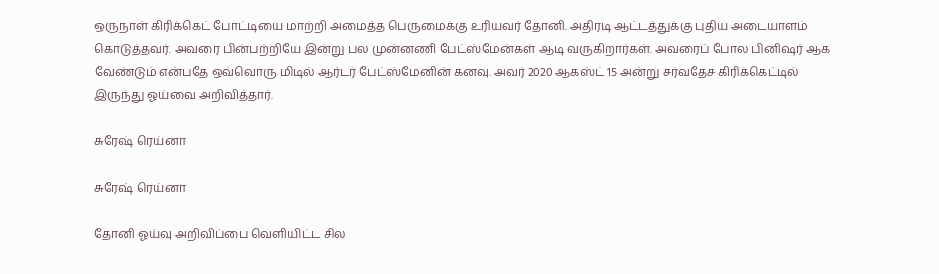ஒருநாள் கிரிக்கெட் போட்டியை மாற்றி அமைத்த பெருமைக்கு உரியவர் தோனி. அதிரடி ஆட்டத்துக்கு புதிய அடையாளம் கொடுத்தவர். அவரை பின்பற்றியே இன்று பல முன்னணி பேட்ஸ்மேன்கள் ஆடி வருகிறார்கள். அவரைப் போல பினிஷர் ஆக வேண்டும் என்பதே ஒவ்வொரு மிடில் ஆர்டர் பேட்ஸ்மேனின் கனவு. அவர் 2020 ஆகஸ்ட் 15 அன்று சர்வதேச கிரிக்கெட்டில் இருந்து ஓய்வை அறிவித்தார்.

சுரேஷ் ரெய்னா

சுரேஷ் ரெய்னா

தோனி ஓய்வு அறிவிப்பை வெளியிட்ட சில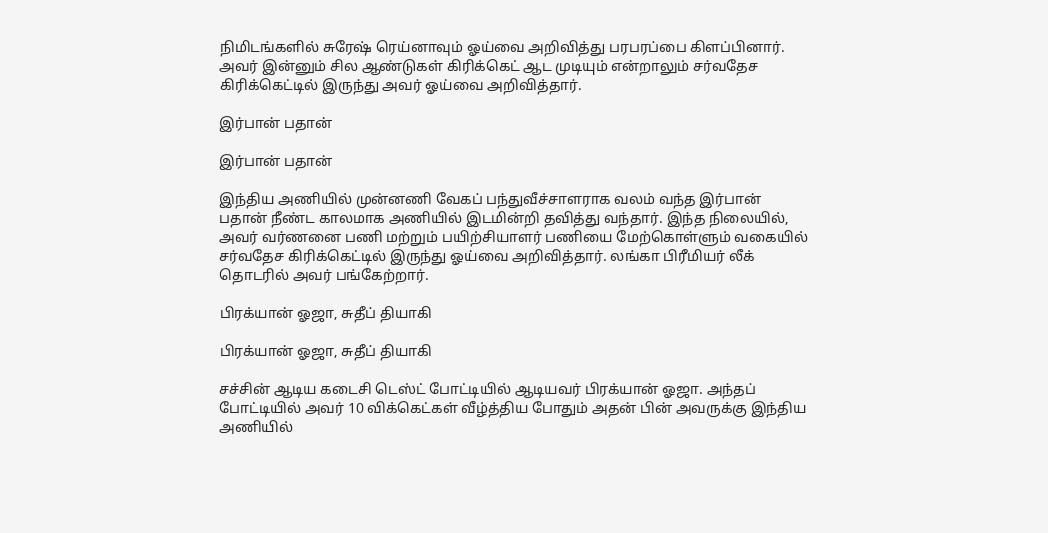நிமிடங்களில் சுரேஷ் ரெய்னாவும் ஓய்வை அறிவித்து பரபரப்பை கிளப்பினார். அவர் இன்னும் சில ஆண்டுகள் கிரிக்கெட் ஆட முடியும் என்றாலும் சர்வதேச கிரிக்கெட்டில் இருந்து அவர் ஓய்வை அறிவித்தார்.

இர்பான் பதான்

இர்பான் பதான்

இந்திய அணியில் முன்னணி வேகப் பந்துவீச்சாளராக வலம் வந்த இர்பான் பதான் நீண்ட காலமாக அணியில் இடமின்றி தவித்து வந்தார். இந்த நிலையில், அவர் வர்ணனை பணி மற்றும் பயிற்சியாளர் பணியை மேற்கொள்ளும் வகையில் சர்வதேச கிரிக்கெட்டில் இருந்து ஓய்வை அறிவித்தார். லங்கா பிரீமியர் லீக் தொடரில் அவர் பங்கேற்றார்.

பிரக்யான் ஓஜா, சுதீப் தியாகி

பிரக்யான் ஓஜா, சுதீப் தியாகி

சச்சின் ஆடிய கடைசி டெஸ்ட் போட்டியில் ஆடியவர் பிரக்யான் ஓஜா. அந்தப் போட்டியில் அவர் 10 விக்கெட்கள் வீழ்த்திய போதும் அதன் பின் அவருக்கு இந்திய அணியில்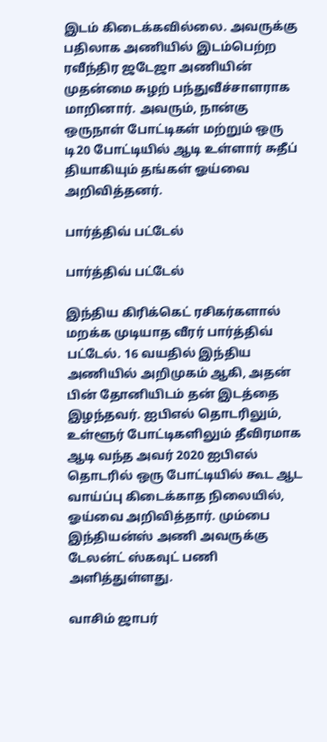இடம் கிடைக்கவில்லை. அவருக்கு பதிலாக அணியில் இடம்பெற்ற ரவீந்திர ஜடேஜா அணியின் முதன்மை சுழற் பந்துவீச்சாளராக மாறினார். அவரும், நான்கு ஒருநாள் போட்டிகள் மற்றும் ஒரு டி20 போட்டியில் ஆடி உள்ளார் சுதீப் தியாகியும் தங்கள் ஓய்வை அறிவித்தனர்.

பார்த்திவ் பட்டேல்

பார்த்திவ் பட்டேல்

இந்திய கிரிக்கெட் ரசிகர்களால் மறக்க முடியாத வீரர் பார்த்திவ் பட்டேல். 16 வயதில் இந்திய அணியில் அறிமுகம் ஆகி, அதன் பின் தோனியிடம் தன் இடத்தை இழந்தவர். ஐபிஎல் தொடரிலும், உள்ளூர் போட்டிகளிலும் தீவிரமாக ஆடி வந்த அவர் 2020 ஐபிஎல் தொடரில் ஒரு போட்டியில் கூட ஆட வாய்ப்பு கிடைக்காத நிலையில், ஓய்வை அறிவித்தார். மும்பை இந்தியன்ஸ் அணி அவருக்கு டேலன்ட் ஸ்கவுட் பணி அளித்துள்ளது.

வாசிம் ஜாபர்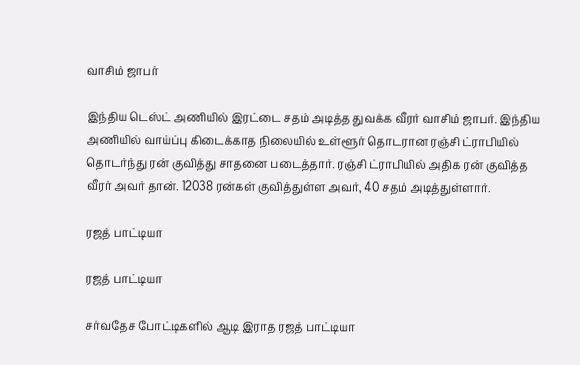வாசிம் ஜாபர்

இந்திய டெஸ்ட் அணியில் இரட்டை சதம் அடித்த துவக்க வீரர் வாசிம் ஜாபர். இந்திய அணியில் வாய்ப்பு கிடைக்காத நிலையில் உள்ளூர் தொடரான ரஞ்சி ட்ராபியில் தொடர்ந்து ரன் குவித்து சாதனை படைத்தார். ரஞ்சி ட்ராபியில் அதிக ரன் குவித்த வீரர் அவர் தான். 12038 ரன்கள் குவித்துள்ள அவர், 40 சதம் அடித்துள்ளார்.

ரஜத் பாட்டியா

ரஜத் பாட்டியா

சர்வதேச போட்டிகளில் ஆடி இராத ரஜத் பாட்டியா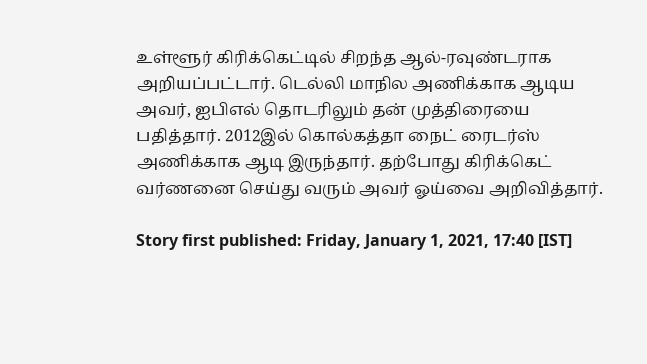உள்ளூர் கிரிக்கெட்டில் சிறந்த ஆல்-ரவுண்டராக அறியப்பட்டார். டெல்லி மாநில அணிக்காக ஆடிய அவர், ஐபிஎல் தொடரிலும் தன் முத்திரையை பதித்தார். 2012இல் கொல்கத்தா நைட் ரைடர்ஸ் அணிக்காக ஆடி இருந்தார். தற்போது கிரிக்கெட் வர்ணனை செய்து வரும் அவர் ஓய்வை அறிவித்தார்.

Story first published: Friday, January 1, 2021, 17:40 [IST]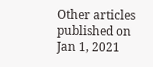Other articles published on Jan 1, 2021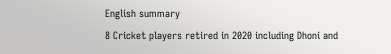English summary
8 Cricket players retired in 2020 including Dhoni and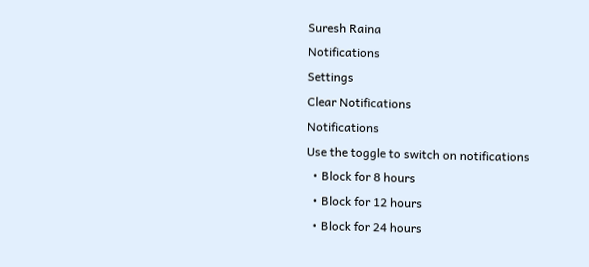Suresh Raina
Notifications
Settings
Clear Notifications
Notifications
Use the toggle to switch on notifications
  • Block for 8 hours
  • Block for 12 hours
  • Block for 24 hours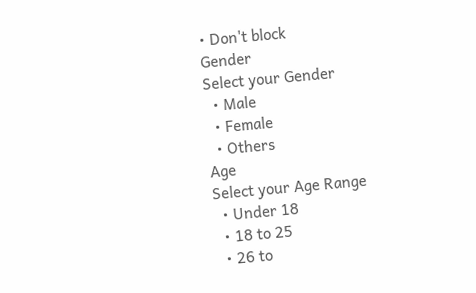• Don't block
Gender
Select your Gender
  • Male
  • Female
  • Others
Age
Select your Age Range
  • Under 18
  • 18 to 25
  • 26 to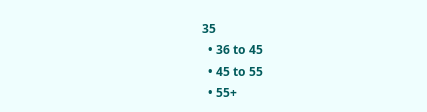35
  • 36 to 45
  • 45 to 55
  • 55+